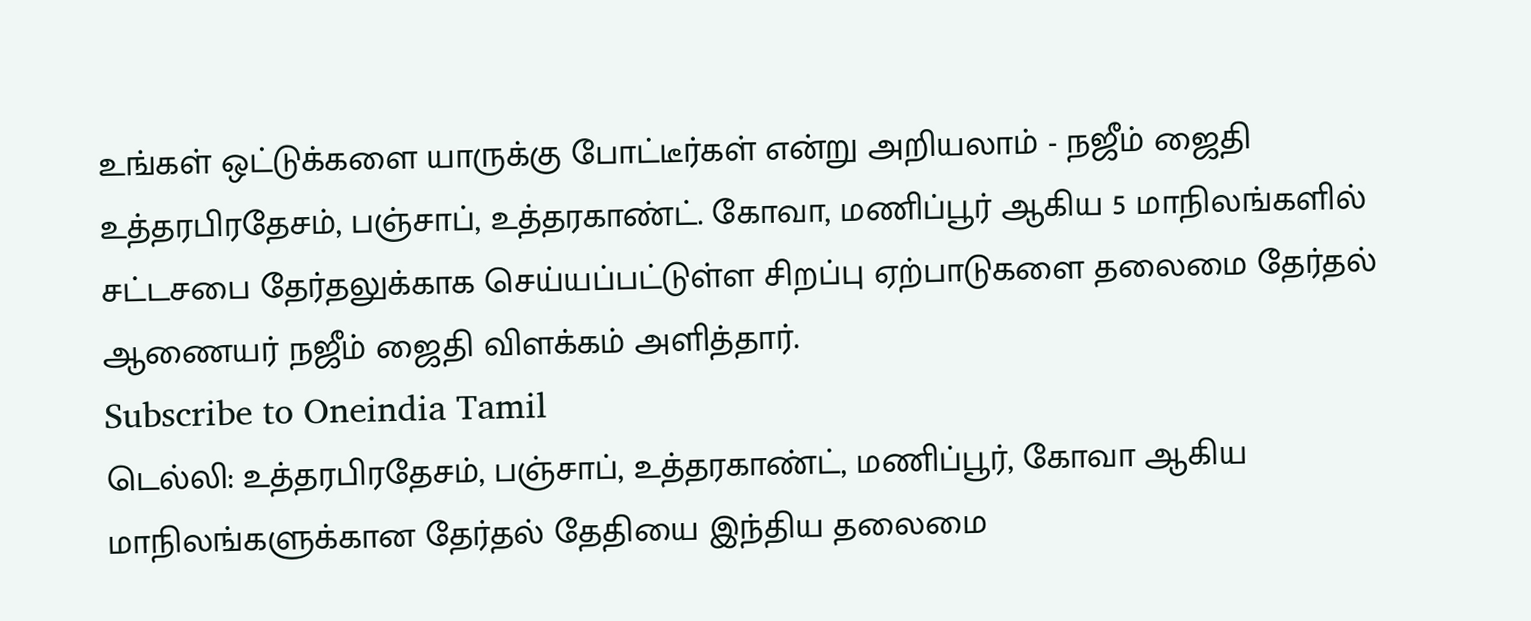உங்கள் ஒட்டுக்களை யாருக்கு போட்டீர்கள் என்று அறியலாம் - நஜீம் ஜைதி
உத்தரபிரதேசம், பஞ்சாப், உத்தரகாண்ட். கோவா, மணிப்பூர் ஆகிய 5 மாநிலங்களில் சட்டசபை தேர்தலுக்காக செய்யப்பட்டுள்ள சிறப்பு ஏற்பாடுகளை தலைமை தேர்தல் ஆணையர் நஜீம் ஜைதி விளக்கம் அளித்தார்.
Subscribe to Oneindia Tamil
டெல்லி: உத்தரபிரதேசம், பஞ்சாப், உத்தரகாண்ட், மணிப்பூர், கோவா ஆகிய மாநிலங்களுக்கான தேர்தல் தேதியை இந்திய தலைமை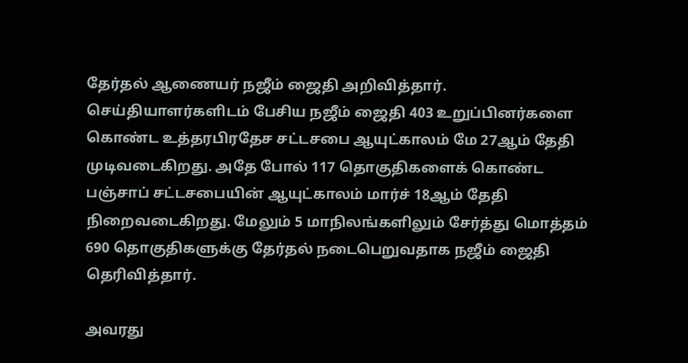தேர்தல் ஆணையர் நஜீம் ஜைதி அறிவித்தார். செய்தியாளர்களிடம் பேசிய நஜீம் ஜைதி 403 உறுப்பினர்களை கொண்ட உத்தரபிரதேச சட்டசபை ஆயுட்காலம் மே 27ஆம் தேதி முடிவடைகிறது. அதே போல் 117 தொகுதிகளைக் கொண்ட பஞ்சாப் சட்டசபையின் ஆயுட்காலம் மார்ச் 18ஆம் தேதி நிறைவடைகிறது. மேலும் 5 மாநிலங்களிலும் சேர்த்து மொத்தம் 690 தொகுதிகளுக்கு தேர்தல் நடைபெறுவதாக நஜீம் ஜைதி தெரிவித்தார்.

அவரது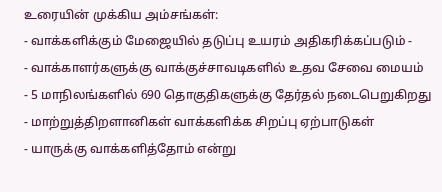உரையின் முக்கிய அம்சங்கள்:
- வாக்களிக்கும் மேஜையில் தடுப்பு உயரம் அதிகரிக்கப்படும் -
- வாக்காளர்களுக்கு வாக்குச்சாவடிகளில் உதவ சேவை மையம்
- 5 மாநிலங்களில் 690 தொகுதிகளுக்கு தேர்தல் நடைபெறுகிறது
- மாற்றுத்திறளானிகள் வாக்களிக்க சிறப்பு ஏற்பாடுகள்
- யாருக்கு வாக்களித்தோம் என்று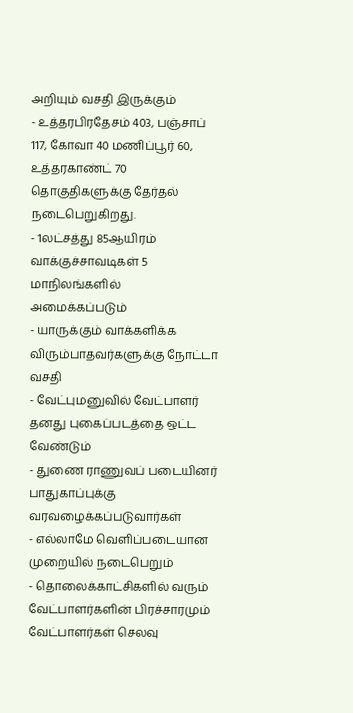அறியும் வசதி இருக்கும்
- உத்தரபிரதேசம் 403, பஞ்சாப் 117, கோவா 40 மணிப்பூர் 60, உத்தரகாண்ட் 70 தொகுதிகளுக்கு தேர்தல் நடைபெறுகிறது.
- 1லட்சத்து 85ஆயிரம் வாக்குச்சாவடிகள் 5 மாநிலங்களில் அமைக்கப்படும்
- யாருக்கும் வாக்களிக்க விரும்பாதவர்களுக்கு நோட்டா வசதி
- வேட்புமனுவில் வேட்பாளர் தனது புகைப்படத்தை ஒட்ட வேண்டும்
- துணை ராணுவப் படையினர் பாதுகாப்புக்கு வரவழைக்கப்படுவார்கள்
- எல்லாமே வெளிப்படையான முறையில் நடைபெறும்
- தொலைக்காட்சிகளில் வரும் வேட்பாளர்களின் பிரச்சாரமும் வேட்பாளர்கள் செலவு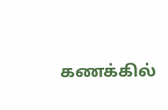கணக்கில்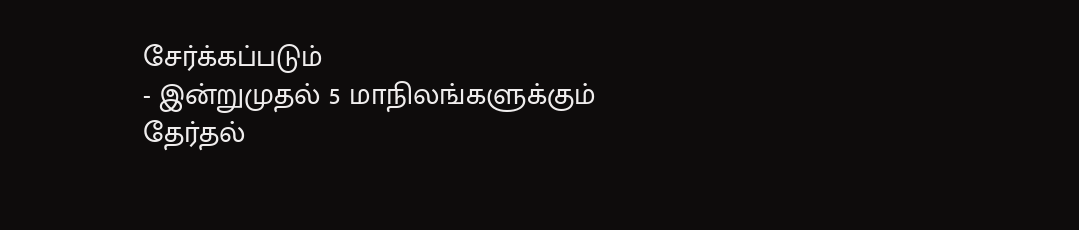சேர்க்கப்படும்
- இன்றுமுதல் 5 மாநிலங்களுக்கும் தேர்தல்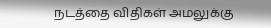நடத்தை விதிகள் அமலுக்கு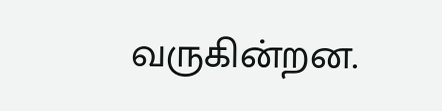வருகின்றன.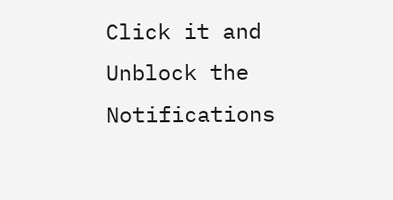Click it and Unblock the Notifications